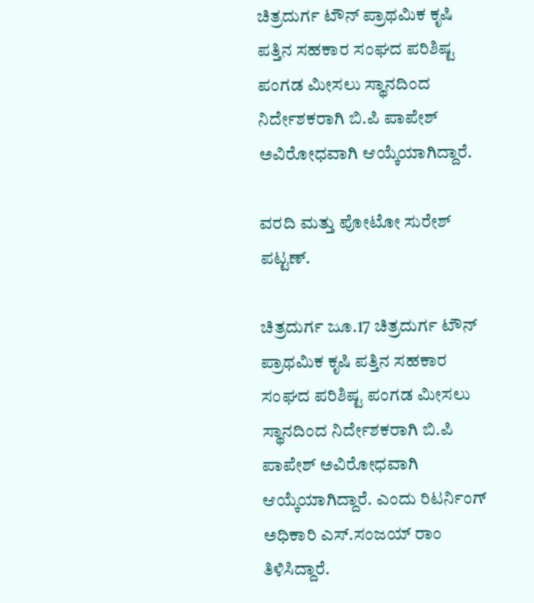ಚಿತ್ರದುರ್ಗ ಟೌನ್ ಪ್ರಾಥಮಿಕ ಕೃಷಿ ಪತ್ತಿನ ಸಹಕಾರ ಸಂಘದ ಪರಿಶಿಷ್ಟ ಪಂಗಡ ಮೀಸಲು ಸ್ಥಾನದಿಂದ ನಿರ್ದೇಶಕರಾಗಿ ಬಿ.ಪಿ ಪಾಪೇಶ್ ಅವಿರೋಧವಾಗಿ ಆಯ್ಕೆಯಾಗಿದ್ದಾರೆ.

ವರದಿ ಮತ್ತು ಪೋಟೋ ಸುರೇಶ್ ಪಟ್ಟಣ್.

ಚಿತ್ರದುರ್ಗ ಜೂ.17 ಚಿತ್ರದುರ್ಗ ಟೌನ್ ಪ್ರಾಥಮಿಕ ಕೃಷಿ ಪತ್ತಿನ ಸಹಕಾರ ಸಂಘದ ಪರಿಶಿಷ್ಟ ಪಂಗಡ ಮೀಸಲು ಸ್ಥಾನದಿಂದ ನಿರ್ದೇಶಕರಾಗಿ ಬಿ.ಪಿ ಪಾಪೇಶ್ ಅವಿರೋಧವಾಗಿ ಆಯ್ಕೆಯಾಗಿದ್ದಾರೆ. ಎಂದು ರಿಟರ್ನಿಂಗ್ ಅಧಿಕಾರಿ ಎಸ್.ಸಂಜಯ್ ರಾಂ ತಿಳಿಸಿದ್ದಾರೆ.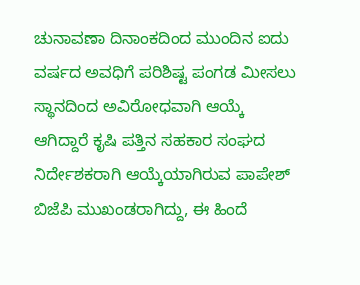ಚುನಾವಣಾ ದಿನಾಂಕದಿಂದ ಮುಂದಿನ ಐದು ವರ್ಷದ ಅವಧಿಗೆ ಪರಿಶಿಷ್ಟ ಪಂಗಡ ಮೀಸಲು ಸ್ಥಾನದಿಂದ ಅವಿರೋಧವಾಗಿ ಆಯ್ಕೆ ಆಗಿದ್ದಾರೆ ಕೃಷಿ ಪತ್ತಿನ ಸಹಕಾರ ಸಂಘದ ನಿರ್ದೇಶಕರಾಗಿ ಆಯ್ಕೆಯಾಗಿರುವ ಪಾಪೇಶ್ ಬಿಜೆಪಿ ಮುಖಂಡರಾಗಿದ್ದು, ಈ ಹಿಂದೆ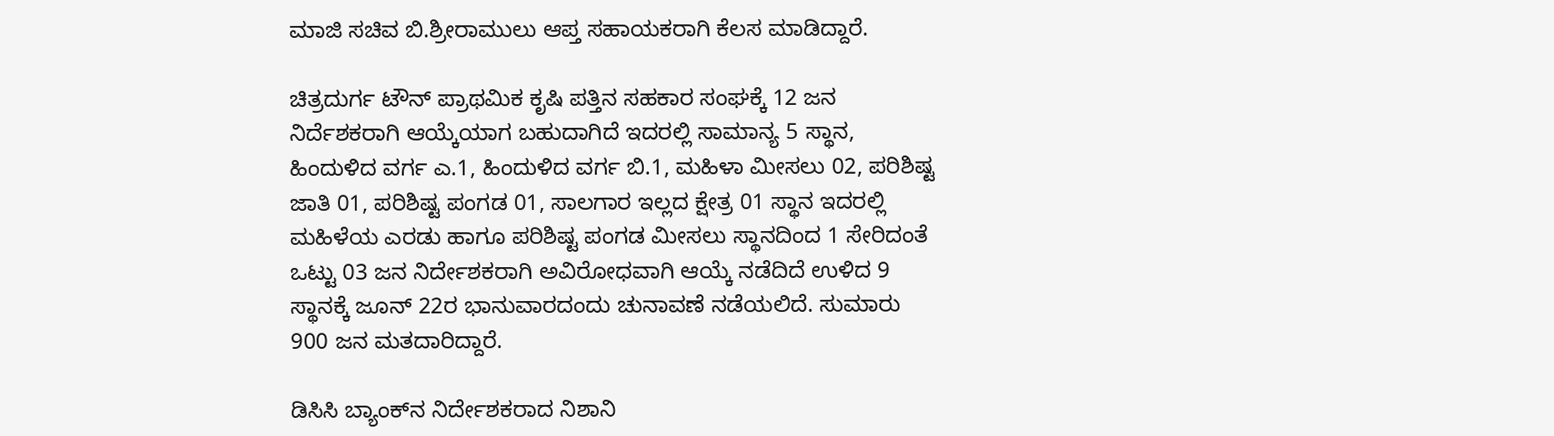ಮಾಜಿ ಸಚಿವ ಬಿ.ಶ್ರೀರಾಮುಲು ಆಪ್ತ ಸಹಾಯಕರಾಗಿ ಕೆಲಸ ಮಾಡಿದ್ದಾರೆ.

ಚಿತ್ರದುರ್ಗ ಟೌನ್ ಪ್ರಾಥಮಿಕ ಕೃಷಿ ಪತ್ತಿನ ಸಹಕಾರ ಸಂಘಕ್ಕೆ 12 ಜನ ನಿರ್ದೆಶಕರಾಗಿ ಆಯ್ಕೆಯಾಗ ಬಹುದಾಗಿದೆ ಇದರಲ್ಲಿ ಸಾಮಾನ್ಯ 5 ಸ್ಥಾನ, ಹಿಂದುಳಿದ ವರ್ಗ ಎ.1, ಹಿಂದುಳಿದ ವರ್ಗ ಬಿ.1, ಮಹಿಳಾ ಮೀಸಲು 02, ಪರಿಶಿಷ್ಟ ಜಾತಿ 01, ಪರಿಶಿಷ್ಟ ಪಂಗಡ 01, ಸಾಲಗಾರ ಇಲ್ಲದ ಕ್ಷೇತ್ರ 01 ಸ್ಥಾನ ಇದರಲ್ಲಿ ಮಹಿಳೆಯ ಎರಡು ಹಾಗೂ ಪರಿಶಿಷ್ಟ ಪಂಗಡ ಮೀಸಲು ಸ್ಥಾನದಿಂದ 1 ಸೇರಿದಂತೆ ಒಟ್ಟು 03 ಜನ ನಿರ್ದೇಶಕರಾಗಿ ಅವಿರೋಧವಾಗಿ ಆಯ್ಕೆ ನಡೆದಿದೆ ಉಳಿದ 9 ಸ್ಥಾನಕ್ಕೆ ಜೂನ್ 22ರ ಭಾನುವಾರದಂದು ಚುನಾವಣೆ ನಡೆಯಲಿದೆ. ಸುಮಾರು 900 ಜನ ಮತದಾರಿದ್ದಾರೆ.

ಡಿಸಿಸಿ ಬ್ಯಾಂಕ್‍ನ ನಿರ್ದೇಶಕರಾದ ನಿಶಾನಿ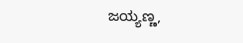ಜಯ್ಯಣ್ಣ,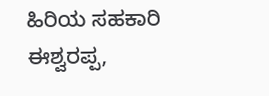ಹಿರಿಯ ಸಹಕಾರಿ ಈಶ್ವರಪ್ಪ,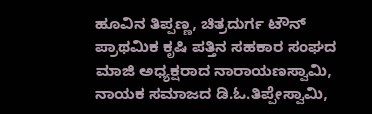ಹೂವಿನ ತಿಪ್ಪಣ್ಣ, ಚಿತ್ರದುರ್ಗ ಟೌನ್ ಪ್ರಾಥಮಿಕ ಕೃಷಿ ಪತ್ತಿನ ಸಹಕಾರ ಸಂಘದ ಮಾಜಿ ಅಧ್ಯಕ್ಷರಾದ ನಾರಾಯಣಸ್ವಾಮಿ, ನಾಯಕ ಸಮಾಜದ ಡಿ.ಓ.ತಿಪ್ಪೇಸ್ವಾಮಿ,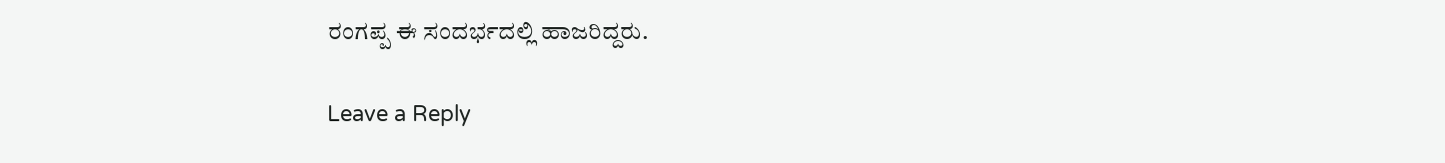ರಂಗಪ್ಪ ಈ ಸಂದರ್ಭದಲ್ಲಿ ಹಾಜರಿದ್ದರು.

Leave a Reply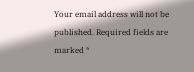Your email address will not be published. Required fields are marked *